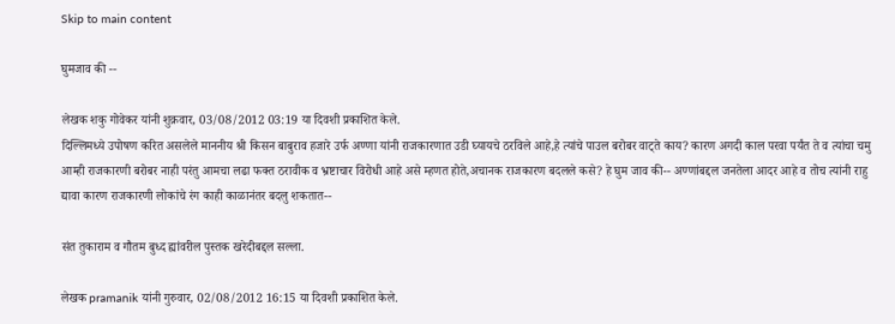Skip to main content

घुमजाव की --

लेखक शकु गोवेकर यांनी शुक्रवार, 03/08/2012 03:19 या दिवशी प्रकाशित केले.
दिल्लिमध्ये उपोषण करित असलेले माननीय श्री किसन बाबुराव हजारे उर्फ अण्णा यांनी राजकारणात उडी घ्यायचे ठरविले आहे,हे त्यांचे पाउल बरोबर वाट्ते काय? कारण अगदी काल परवा पर्यंत ते व त्यांचा चमु आम्ही राजकारणी बरोबर नाही परंतु आमचा लढा फक्त ठरावीक व भ्रष्टाचार विरोधी आहे असे म्हणत होते,अचानक राजकारण बदलले कसे? हे घुम जाव की-- अण्णांबद्दल जनतेला आदर आहे व तोच त्यांनी राहु द्यावा कारण राजकारणी लोकांचे रंग काही काळानंतर बदलु शकतात--

संत तुकाराम व गौतम बुध्द ह्यांवरील पुस्तक खरेदीबद्दल सल्ला.

लेखक pramanik यांनी गुरुवार, 02/08/2012 16:15 या दिवशी प्रकाशित केले.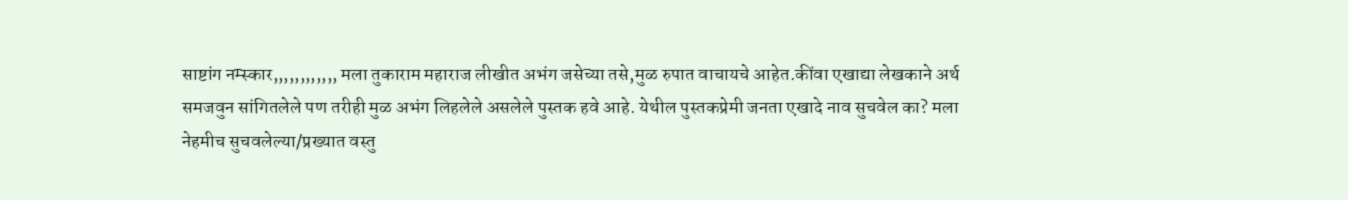साष्टांग नम्स्कार,,,,,,,,,,,, मला तुकाराम महाराज लीखीत अभंग जसेच्या तसे,मुळ रुपात वाचायचे आहेत.कींवा एखाद्या लेखकाने अर्थ समजवुन सांगितलेले पण तरीही मुळ अभंग लिहलेले असलेले पुस्तक हवे आहे. येथील पुस्तकप्रेमी जनता एखादे नाव सुचवेल का? मला नेहमीच सुचवलेल्या/प्रख्यात वस्तु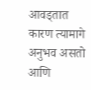आवड्तात कारण त्यामागे अनुभव असतो आणि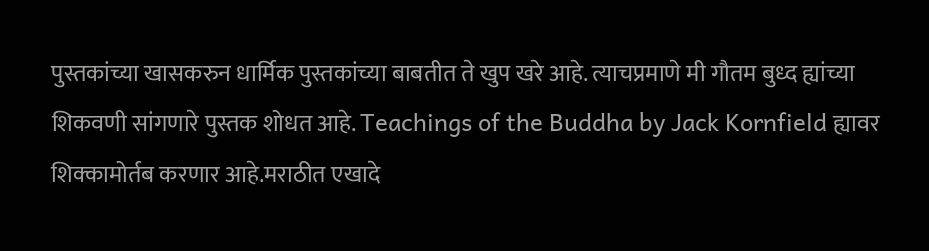पुस्तकांच्या खासकरुन धार्मिक पुस्तकांच्या बाबतीत ते खुप खरे आहे. त्याचप्रमाणे मी गौतम बुध्द ह्यांच्या शिकवणी सांगणारे पुस्तक शोधत आहे. Teachings of the Buddha by Jack Kornfield ह्यावर शिक्कामोर्तब करणार आहे.मराठीत एखादे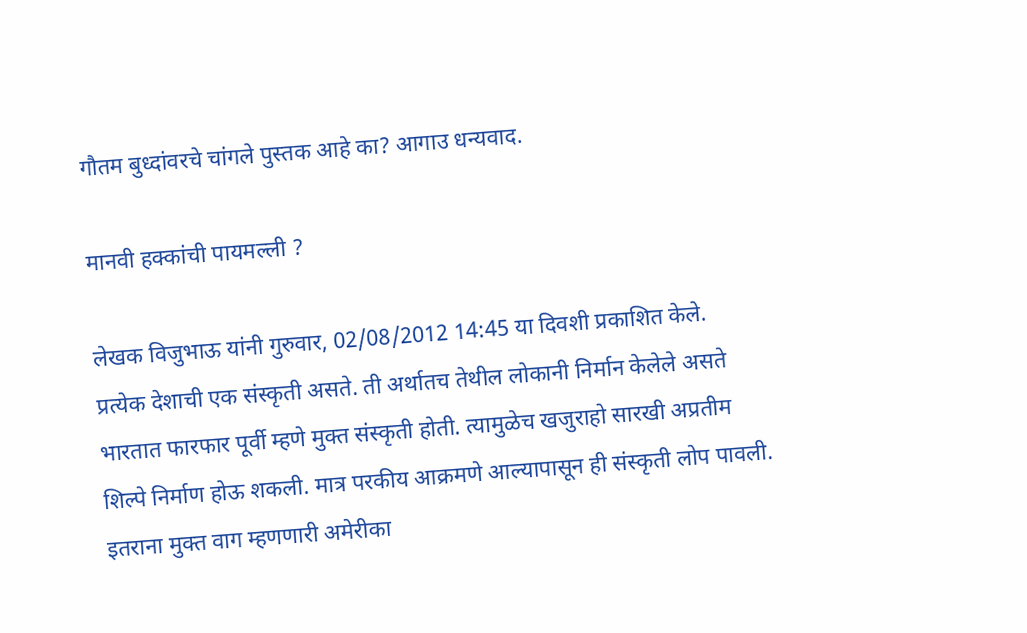गौतम बुध्दांवरचे चांगले पुस्तक आहे का? आगाउ धन्यवाद.

मानवी हक्कांची पायमल्ली ?

लेखक विजुभाऊ यांनी गुरुवार, 02/08/2012 14:45 या दिवशी प्रकाशित केले.
प्रत्येक देशाची एक संस्कृती असते. ती अर्थातच तेथील लोकानी निर्मान केलेले असते भारतात फारफार पूर्वी म्हणे मुक्त संस्कृती होती. त्यामुळेच खजुराहो सारखी अप्रतीम शिल्पे निर्माण होऊ शकली. मात्र परकीय आक्रमणे आल्यापासून ही संस्कृती लोप पावली. इतराना मुक्त वाग म्हणणारी अमेरीका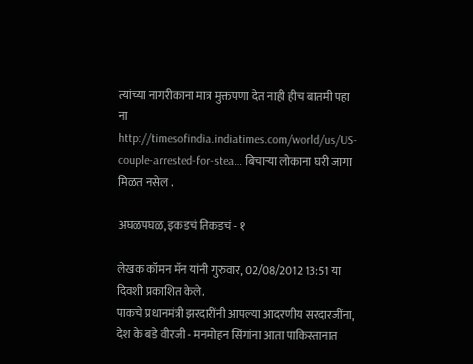त्यांच्या नागरीकाना मात्र मुक्तपणा देत नाही हीच बातमी पहा ना http://timesofindia.indiatimes.com/world/us/US-couple-arrested-for-stea… बिचार्‍या लोकाना घरी जागा मिळत नसेल .

अघळपघळ, इकडचं तिकडचं - १

लेखक कॉमन मॅन यांनी गुरुवार, 02/08/2012 13:51 या दिवशी प्रकाशित केले.
पाकचे प्रधानमंत्री झरदारींनी आपल्या आदरणीय सरदारजींना, देश के बडे वीरजी - मनमोहन सिंगांना आता पाकिस्तानात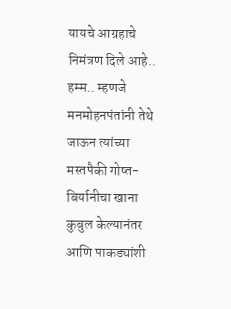यायचे आग्रहाचे निमंत्रण दिले आहे.. हम्म.. म्हणजे मनमोहनपंतांनी तेथे जाऊन त्यांच्या मस्तपैकी गोष्त-बिर्यानीचा खाना कुबुल केल्यानंतर आणि पाकड्यांशी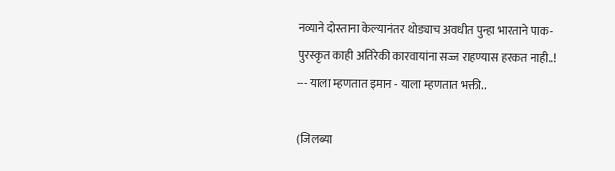नव्याने दोस्ताना केल्यानंतर थोड्याच अवधीत पुन्हा भारताने पाक-पुरस्कृत काही अतिरेकी कारवायांना सज्ज राहण्यास हरकत नाही..! --- याला म्हणतात इमान - याला म्हणतात भक्ती..

(जिलब्या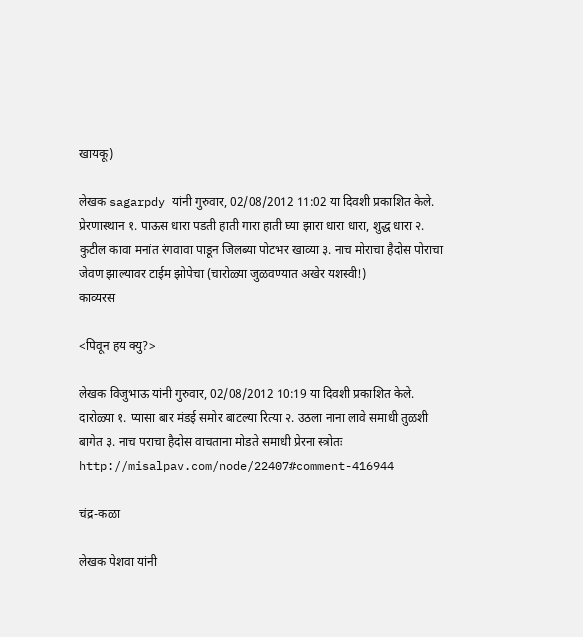खायकू)

लेखक sagarpdy यांनी गुरुवार, 02/08/2012 11:02 या दिवशी प्रकाशित केले.
प्रेरणास्थान १. पाऊस धारा पडती हाती गारा हाती घ्या झारा धारा धारा, शुद्ध धारा २. कुटील कावा मनांत रंगवावा पाडून जिलब्या पोटभर खाव्या ३. नाच मोराचा हैदोस पोराचा जेवण झाल्यावर टाईम झोपेचा (चारोळ्या जुळवण्यात अखेर यशस्वी!)
काव्यरस

<पिवून हय क्यु?>

लेखक विजुभाऊ यांनी गुरुवार, 02/08/2012 10:19 या दिवशी प्रकाशित केले.
दारोळ्या १. प्यासा बार मंडई समोर बाटल्या रित्या २. उठला नाना लावे समाधी तुळशी बागेत ३. नाच पराचा हैदोस वाचताना मोडते समाधी प्रेरना स्त्रोतः http://misalpav.com/node/22407#comment-416944

चंद्र-कळा

लेखक पेशवा यांनी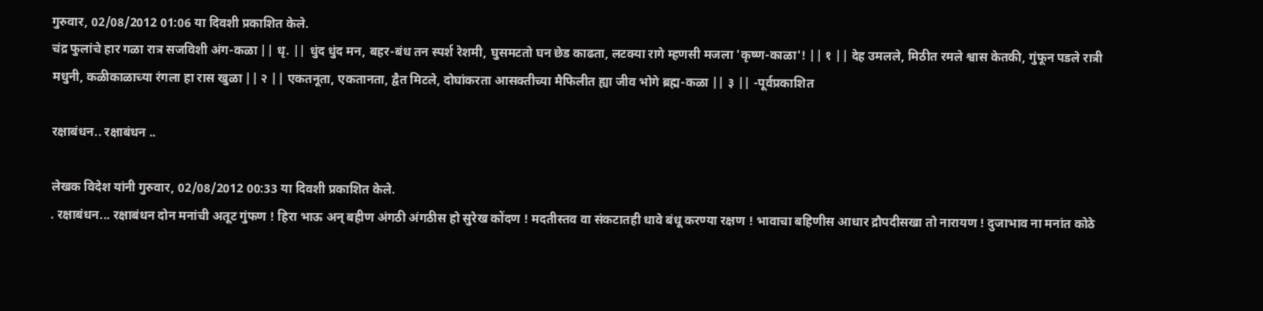गुरुवार, 02/08/2012 01:06 या दिवशी प्रकाशित केले.
चंद्र फुलांचे हार गळा रात्र सजविशी अंग-कळा || धृ. || धुंद धुंद मन, बहर-बंध तन स्पर्श रेशमी, घुसमटतो घन छेड काढता, लटक्या रागे म्हणसी मजला 'कृष्ण-काळा'! || १ || देह उमलले, मिठीत रमले श्वास केतकी, गुंफून पडले रात्री मधुनी, कळीकाळाच्या रंगला हा रास खुळा || २ || एकतनूता, एकतानता, द्वैत मिटले, दोघांकरता आसक्तीच्या मैफिलीत ह्या जीव भोगे ब्रह्म-कळा || ३ || -पूर्वप्रकाशित

रक्षाबंधन.. रक्षाबंधन ..

लेखक विदेश यांनी गुरुवार, 02/08/2012 00:33 या दिवशी प्रकाशित केले.
. रक्षाबंधन... रक्षाबंधन दोन मनांची अतूट गुंफण ! हिरा भाऊ अन् बहीण अंगठी अंगठीस हो सुरेख कोंदण ! मदतीस्तव वा संकटातही धावे बंधू करण्या रक्षण ! भावाचा बहिणीस आधार द्रौपदीसखा तो नारायण ! दुजाभाव ना मनांत कोठे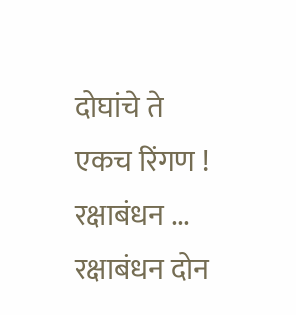दोघांचे ते एकच रिंगण ! रक्षाबंधन ... रक्षाबंधन दोन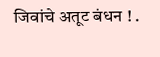जिवांचे अतूट बंधन ! .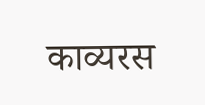काव्यरस